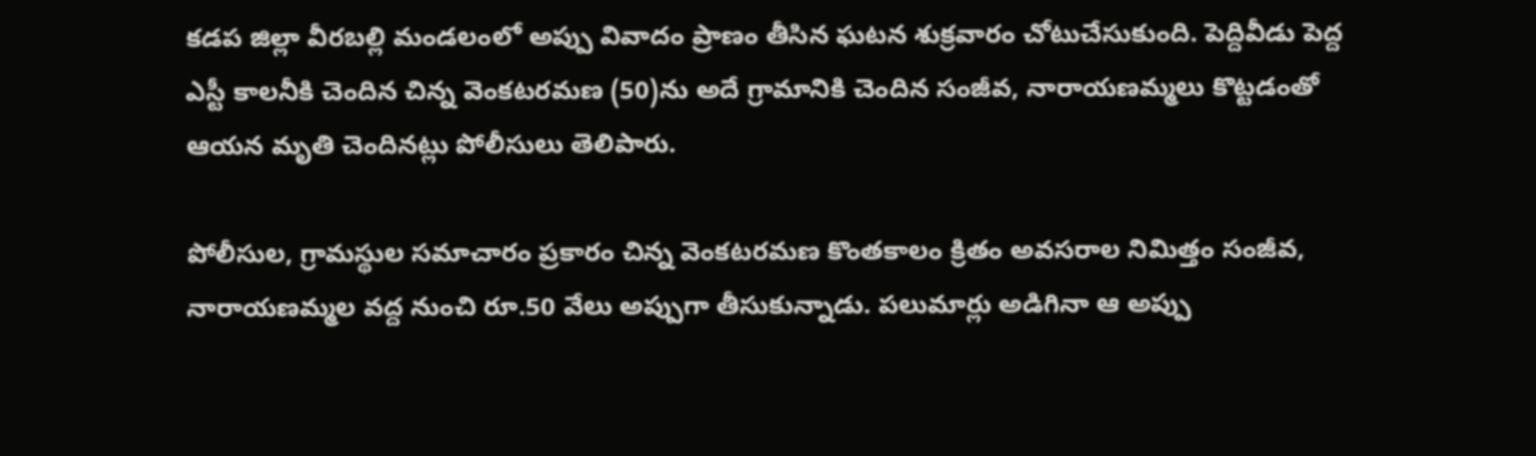కడప జిల్లా వీరబల్లి మండలంలో అప్పు వివాదం ప్రాణం తీసిన ఘటన శుక్రవారం చోటుచేసుకుంది. పెద్దివీడు పెద్ద ఎస్టీ కాలనీకి చెందిన చిన్న వెంకటరమణ (50)ను అదే గ్రామానికి చెందిన సంజీవ, నారాయణమ్మలు కొట్టడంతో ఆయన మృతి చెందినట్లు పోలీసులు తెలిపారు.

పోలీసుల, గ్రామస్థుల సమాచారం ప్రకారం చిన్న వెంకటరమణ కొంతకాలం క్రితం అవసరాల నిమిత్తం సంజీవ, నారాయణమ్మల వద్ద నుంచి రూ.50 వేలు అప్పుగా తీసుకున్నాడు. పలుమార్లు అడిగినా ఆ అప్పు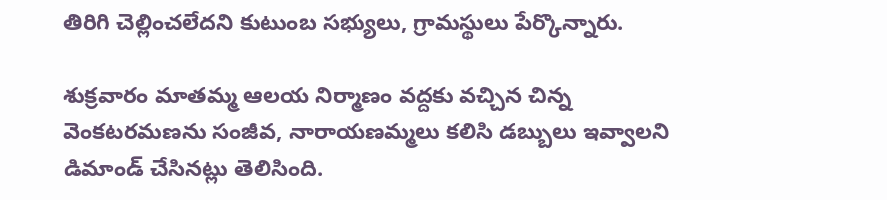తిరిగి చెల్లించలేదని కుటుంబ సభ్యులు, గ్రామస్థులు పేర్కొన్నారు.

శుక్రవారం మాతమ్మ ఆలయ నిర్మాణం వద్దకు వచ్చిన చిన్న వెంకటరమణను సంజీవ, నారాయణమ్మలు కలిసి డబ్బులు ఇవ్వాలని డిమాండ్ చేసినట్లు తెలిసింది.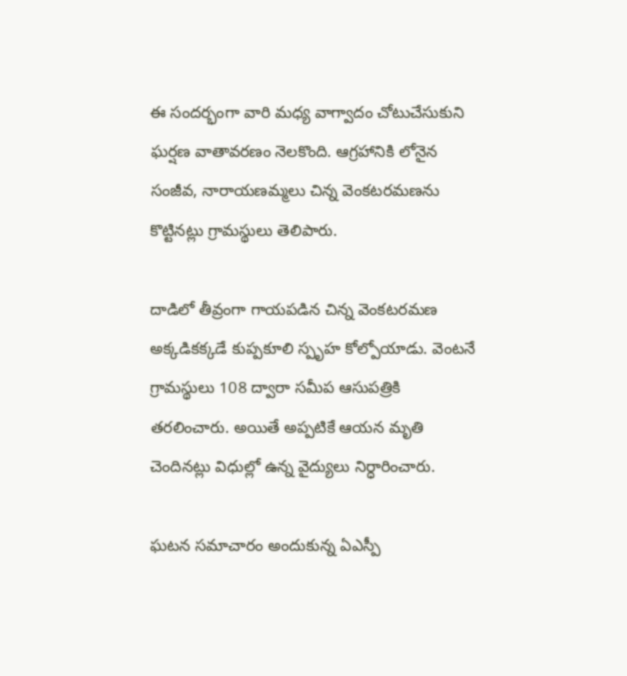ఈ సందర్భంగా వారి మధ్య వాగ్వాదం చోటుచేసుకుని ఘర్షణ వాతావరణం నెలకొంది. ఆగ్రహానికి లోనైన సంజీవ, నారాయణమ్మలు చిన్న వెంకటరమణను కొట్టినట్లు గ్రామస్థులు తెలిపారు.

దాడిలో తీవ్రంగా గాయపడిన చిన్న వెంకటరమణ అక్కడికక్కడే కుప్పకూలి స్పృహ కోల్పోయాడు. వెంటనే గ్రామస్థులు 108 ద్వారా సమీప ఆసుపత్రికి తరలించారు. అయితే అప్పటికే ఆయన మృతి చెందినట్లు విధుల్లో ఉన్న వైద్యులు నిర్ధారించారు.

ఘటన సమాచారం అందుకున్న ఏఎస్పీ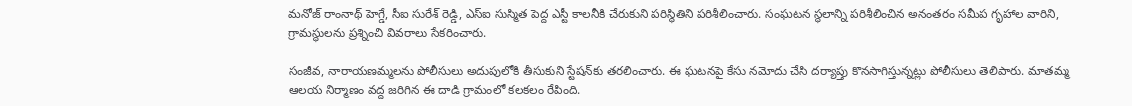మనోజ్ రాంనాథ్ హెగ్డే, సీఐ సురేశ్ రెడ్డి, ఎస్‌ఐ సుస్మిత పెద్ద ఎస్టీ కాలనీకి చేరుకుని పరిస్థితిని పరిశీలించారు. సంఘటన స్థలాన్ని పరిశీలించిన అనంతరం సమీప గృహాల వారిని, గ్రామస్థులను ప్రశ్నించి వివరాలు సేకరించారు.

సంజీవ, నారాయణమ్మలను పోలీసులు అదుపులోకి తీసుకుని స్టేషన్‌కు తరలించారు. ఈ ఘటనపై కేసు నమోదు చేసి దర్యాప్తు కొనసాగిస్తున్నట్లు పోలీసులు తెలిపారు. మాతమ్మ ఆలయ నిర్మాణం వద్ద జరిగిన ఈ దాడి గ్రామంలో కలకలం రేపింది.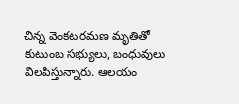చిన్న వెంకటరమణ మృతితో కుటుంబ సభ్యులు, బంధువులు విలపిస్తున్నారు. ఆలయం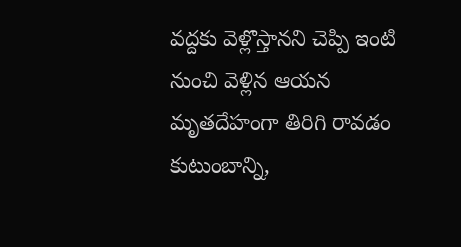వద్దకు వెళ్లొస్తానని చెప్పి ఇంటి నుంచి వెళ్లిన ఆయన మృతదేహంగా తిరిగి రావడం కుటుంబాన్ని,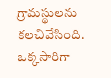గ్రామస్థులను కలచివేసింది. ఒక్కసారిగా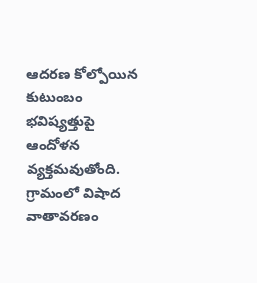ఆదరణ కోల్పోయిన కుటుంబం భవిష్యత్తుపై ఆందోళన వ్యక్తమవుతోంది. గ్రామంలో విషాద వాతావరణం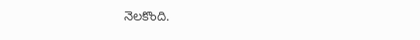నెలకొంది.